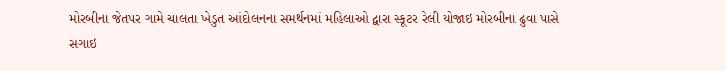મોરબીના જેતપર ગામે ચાલતા ખેડુત આંદોલનના સમર્થનમાં મહિલાઓ દ્વારા સ્કૂટર રેલી યોજાઇ મોરબીના ઢુવા પાસે સગાઇ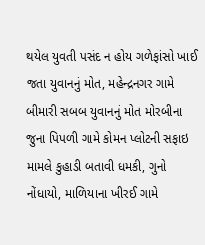થયેલ યુવતી પસંદ ન હોય ગળેફાંસો ખાઈ જતા યુવાનનું મોત, મહેન્દ્રનગર ગામે બીમારી સબબ યુવાનનું મોત મોરબીના જુના પિપળી ગામે કોમન પ્લોટની સફાઇ મામલે કુહાડી બતાવી ધમકી, ગુનો નોંધાયો, માળિયાના ખીરઈ ગામે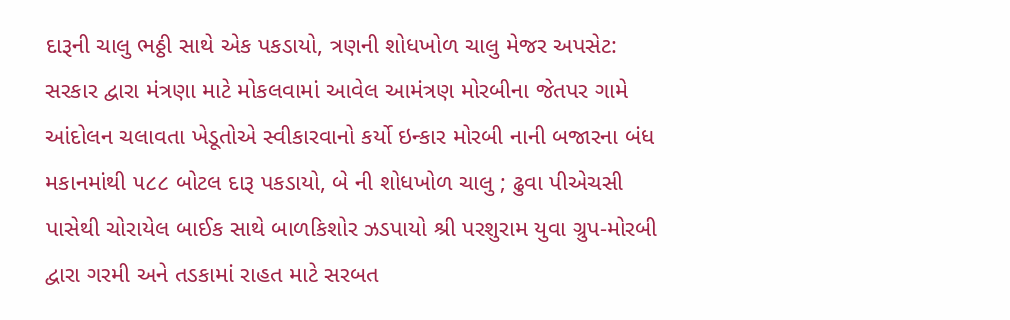દારૂની ચાલુ ભઠ્ઠી સાથે એક પકડાયો, ત્રણની શોધખોળ ચાલુ મેજર અપસેટ: સરકાર દ્વારા મંત્રણા માટે મોકલવામાં આવેલ આમંત્રણ મોરબીના જેતપર ગામે આંદોલન ચલાવતા ખેડૂતોએ સ્વીકારવાનો કર્યો ઇન્કાર મોરબી નાની બજારના બંધ મકાનમાંથી ૫૮૮ બોટલ દારૂ પકડાયો, બે ની શોધખોળ ચાલુ ; ઢુવા પીએચસી પાસેથી ચોરાયેલ બાઈક સાથે બાળકિશોર ઝડપાયો શ્રી પરશુરામ યુવા ગ્રુપ-મોરબી દ્વારા ગરમી અને તડકામાં રાહત માટે સરબત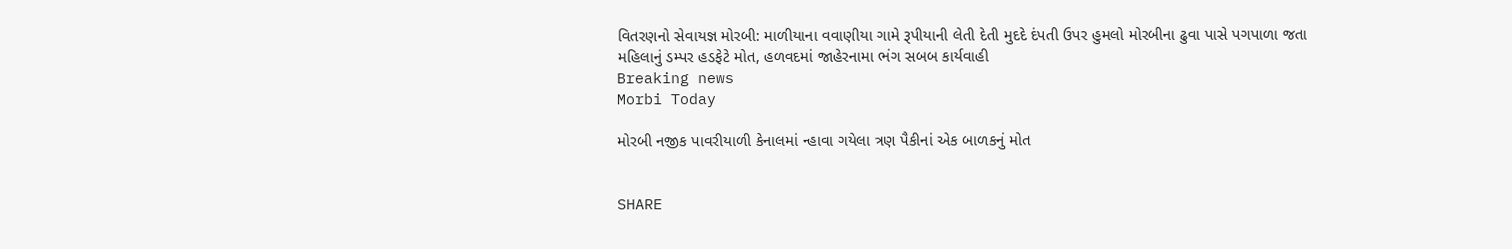વિતરણનો સેવાયજ્ઞ મોરબી: માળીયાના વવાણીયા ગામે રૂપીયાની લેતી દેતી મુદદે દંપતી ઉપર હુમલો મોરબીના ઢુવા પાસે પગપાળા જતા મહિલાનું ડમ્પર હડફેટે મોત, હળવદમાં જાહેરનામા ભંગ સબબ કાર્યવાહી
Breaking news
Morbi Today

મોરબી નજીક પાવરીયાળી કેનાલમાં ન્હાવા ગયેલા ત્રણ પૈકીનાં એક બાળકનું મોત


SHARE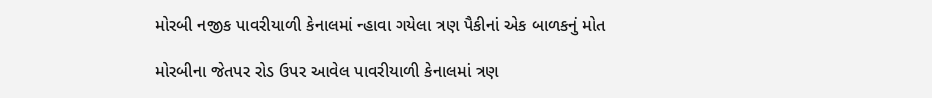મોરબી નજીક પાવરીયાળી કેનાલમાં ન્હાવા ગયેલા ત્રણ પૈકીનાં એક બાળકનું મોત

મોરબીના જેતપર રોડ ઉપર આવેલ પાવરીયાળી કેનાલમાં ત્રણ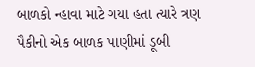બાળકો ન્હાવા માટે ગયા હતા ત્યારે ત્રણ પૈકીનો એક બાળક પાણીમાં ડૂબી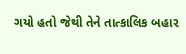ગયો હતો જેથી તેને તાત્કાલિક બહાર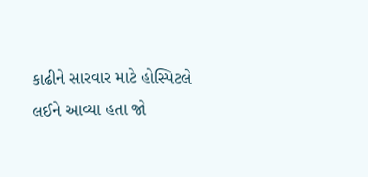કાઢીને સારવાર માટે હોસ્પિટલે લઈને આવ્યા હતા જો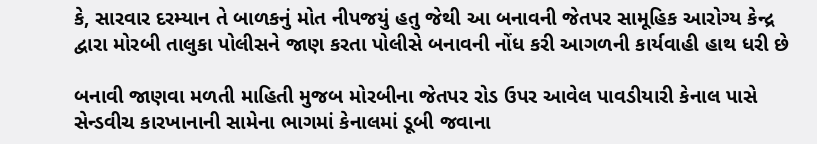કે, સારવાર દરમ્યાન તે બાળકનું મોત નીપજયું હતુ જેથી આ બનાવની જેતપર સામૂહિક આરોગ્ય કેન્દ્ર દ્વારા મોરબી તાલુકા પોલીસને જાણ કરતા પોલીસે બનાવની નોંધ કરી આગળની કાર્યવાહી હાથ ધરી છે

બનાવી જાણવા મળતી માહિતી મુજબ મોરબીના જેતપર રોડ ઉપર આવેલ પાવડીયારી કેનાલ પાસે સેન્ડવીચ કારખાનાની સામેના ભાગમાં કેનાલમાં ડૂબી જવાના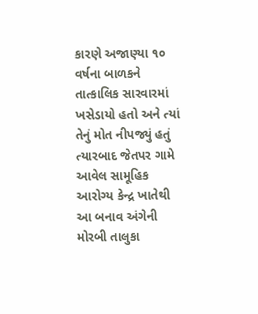કારણે અજાણ્યા ૧૦ વર્ષના બાળકને તાત્કાલિક સારવારમાં ખસેડાયો હતો અને ત્યાં તેનું મોત નીપજ્યું હતું ત્યારબાદ જેતપર ગામે આવેલ સામૂહિક આરોગ્ય કેન્દ્ર ખાતેથી આ બનાવ અંગેની મોરબી તાલુકા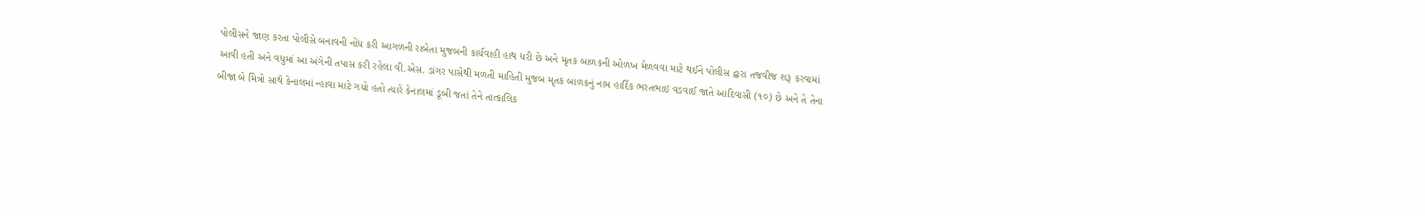પોલીસને જાણ કરતા પોલીસે બનાવની નોંધ કરી આગળની રાબેતા મુજબની કાર્યવાહી હાથ ધરી છે અને મૃતક બાળકની ઓળખ મેળવવા માટે થઈને પોલીસ દ્વારા તજવીજ શરૂ કરવામાં આવી હતી અને વધુમાં આ અંગેની તપાસ કરી રહેલા વી.એસ. ડાંગર પાસેથી મળતી માહિતી મુજબ મૃતક બાળકનું નામ હાર્દિક ભરતભાઇ વડવાઈ જાતે આદિવાસી (૧૦) છે અને તે તેના બીજા બે મિત્રો સાથે કેનાલમાં ન્હાવા માટે ગયો હતો ત્યારે કેનાલમાં ડૂબી જતાં તેને તાત્કાલિક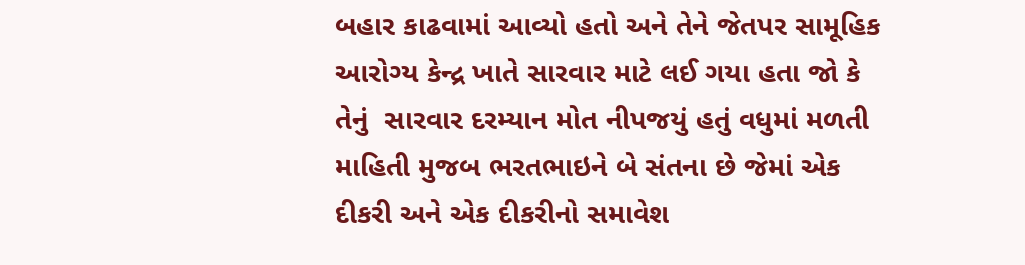બહાર કાઢવામાં આવ્યો હતો અને તેને જેતપર સામૂહિક આરોગ્ય કેન્દ્ર ખાતે સારવાર માટે લઈ ગયા હતા જો કે તેનું  સારવાર દરમ્યાન મોત નીપજયું હતું વધુમાં મળતી માહિતી મુજબ ભરતભાઇને બે સંતના છે જેમાં એક દીકરી અને એક દીકરીનો સમાવેશ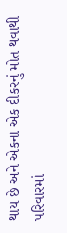થાય છે અને એકના એક દીકરનું મોત થવાથી પરિવારમાં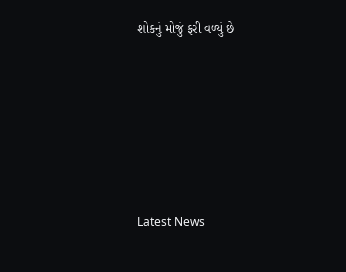શોકનું મોજું ફરી વળ્યું છે






Latest News